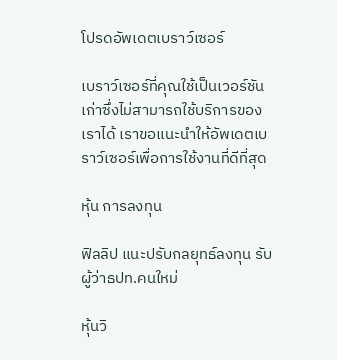โปรดอัพเดตเบราว์เซอร์

เบราว์เซอร์ที่คุณใช้เป็นเวอร์ชันเก่าซึ่งไม่สามารถใช้บริการของเราได้ เราขอแนะนำให้อัพเดตเบราว์เซอร์เพื่อการใช้งานที่ดีที่สุด

หุ้น การลงทุน

ฟิลลิป แนะปรับกลยุทธ์ลงทุน รับผู้ว่าธปท.คนใหม่

หุ้นวิ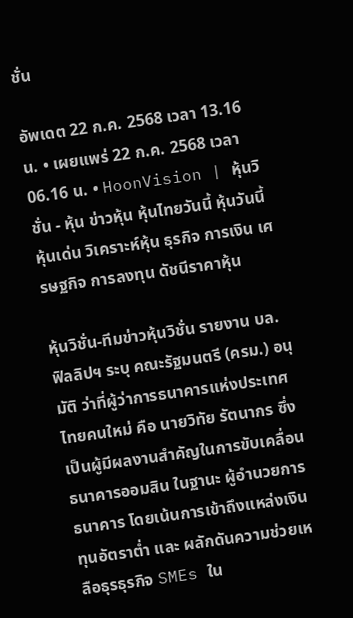ชั่น

อัพเดต 22 ก.ค. 2568 เวลา 13.16 น. • เผยแพร่ 22 ก.ค. 2568 เวลา 06.16 น. • HoonVision | หุ้นวิชั่น - หุ้น ข่าวหุ้น หุ้นไทยวันนี้ หุ้นวันนี้ หุ้นเด่น วิเคราะห์หุ้น ธุรกิจ การเงิน เศรษฐกิจ การลงทุน ดัชนีราคาหุ้น

หุ้นวิชั่น-ทีมข่าวหุ้นวิชั่น รายงาน บล.ฟิลลิปฯ ระบุ คณะรัฐมนตรี (ครม.) อนุมัติ ว่าที่ผู้ว่าการธนาคารแห่งประเทศไทยคนใหม่ คือ นายวิทัย รัตนากร ซึ่งเป็นผู้มีผลงานสำคัญในการขับเคลื่อนธนาคารออมสิน ในฐานะ ผู้อำนวยการ ธนาคาร โดยเน้นการเข้าถึงแหล่งเงินทุนอัตราต่ำ และ ผลักดันความช่วยเหลือธุรธุรกิจ SMEs ใน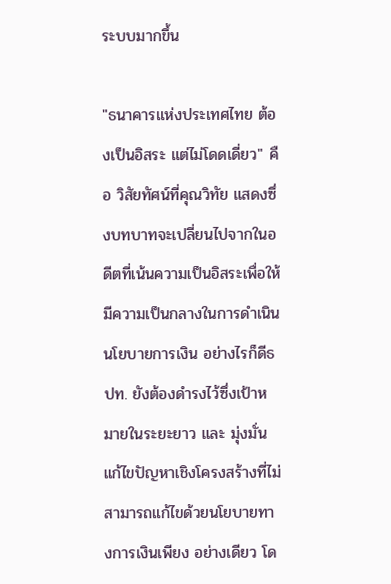ระบบมากขึ้น

"ธนาคารแห่งประเทศไทย ต้องเป็นอิสระ แต่ไม่โดดเดี่ยว" คือ วิสัยทัศน์ที่คุณวิทัย แสดงซึ่งบทบาทจะเปลี่ยนไปจากในอดีตที่เน้นความเป็นอิสระเพื่อให้มีความเป็นกลางในการดำเนินนโยบายการเงิน อย่างไรก็ดีธปท. ยังต้องดำรงไว้ซึ่งเป้าหมายในระยะยาว และ มุ่งมั่นแก้ไขปัญหาเชิงโครงสร้างที่ไม่สามารถแก้ไขด้วยนโยบายทางการเงินเพียง อย่างเดียว โด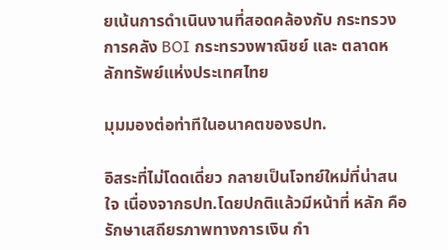ยเน้นการดำเนินงานที่สอดคล้องกับ กระทรวงการคลัง BOI กระทรวงพาณิชย์ และ ตลาดหลักทรัพย์แห่งประเทศไทย

มุมมองต่อท่าทีในอนาคตของธปท.

อิสระที่ไม่โดดเดี่ยว กลายเป็นโจทย์ใหม่ที่น่าสนใจ เนื่องจากธปท.โดยปกติแล้วมีหน้าที่ หลัก คือ รักษาเสถียรภาพทางการเงิน กำ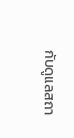กับดูแลสถา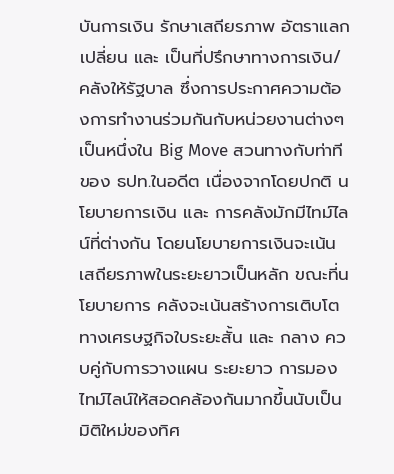บันการเงิน รักษาเสถียรภาพ อัตราแลกเปลี่ยน และ เป็นที่ปรึกษาทางการเงิน/คลังให้รัฐบาล ซึ่งการประกาศความต้องการทำงานร่วมกันกับหน่วยงานต่างๆ เป็นหนึ่งใน Big Move สวนทางกับท่าที ของ ธปท.ในอดีต เนื่องจากโดยปกติ นโยบายการเงิน และ การคลังมักมีไทม์ไลน์ที่ต่างกัน โดยนโยบายการเงินจะเน้นเสถียรภาพในระยะยาวเป็นหลัก ขณะที่นโยบายการ คลังจะเน้นสร้างการเติบโตทางเศรษฐกิจใบระยะสั้น และ กลาง ควบคู่กับการวางแผน ระยะยาว การมองไทม์ไลน์ให้สอดคล้องกันมากขึ้นนับเป็นมิติใหม่ของทิศ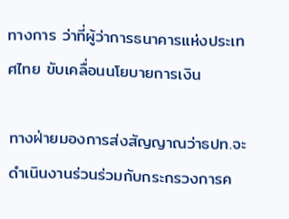ทางการ ว่าที่ผู้ว่าการธนาคารแห่งประเทศไทย ขับเคลื่อนนโยบายการเงิน

ทางฝ่ายมองการส่งสัญญาณว่าธปท.จะดำเนินงานร่วนร่วมกับกระกรวงการค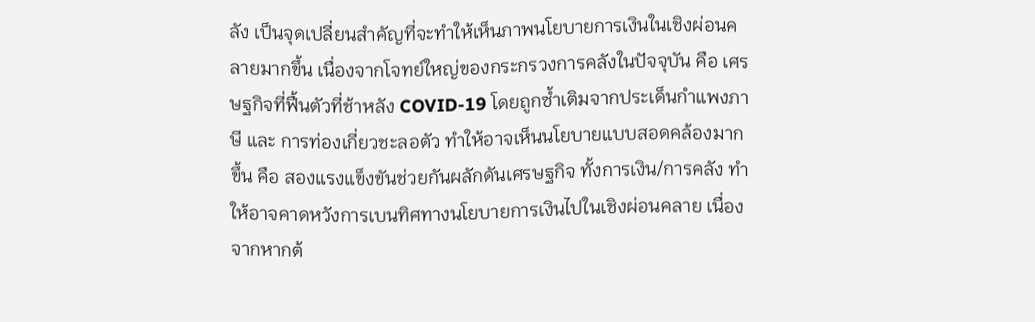ลัง เป็นจุดเปลี่ยนสำคัญที่จะทำให้เห็นภาพนโยบายการเงินในเชิงผ่อนคลายมากขึ้น เนื่องจากโจทย์ใหญ่ของกระกรวงการคลังในปัจจุบัน คือ เศรษฐกิจที่ฟื้นตัวที่ช้าหลัง COVID-19 โดยถูกซ้ำเติมจากประเด็นกำแพงภาษี และ การท่องเกี่ยวชะลอตัว ทำให้อาจเห็นนโยบายแบบสอดคล้องมากขึ้น คือ สองแรงแข็งขันช่วยกันผลักดันเศรษฐกิจ ทั้งการเงิน/การคลัง ทำให้อาจคาดหวังการเบนทิศทางนโยบายการเงินไปในเชิงผ่อนคลาย เนื่องจากหากต้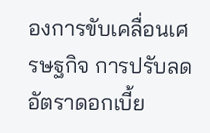องการขับเคลื่อนเศรษฐกิจ การปรับลดอัตราดอกเบี้ย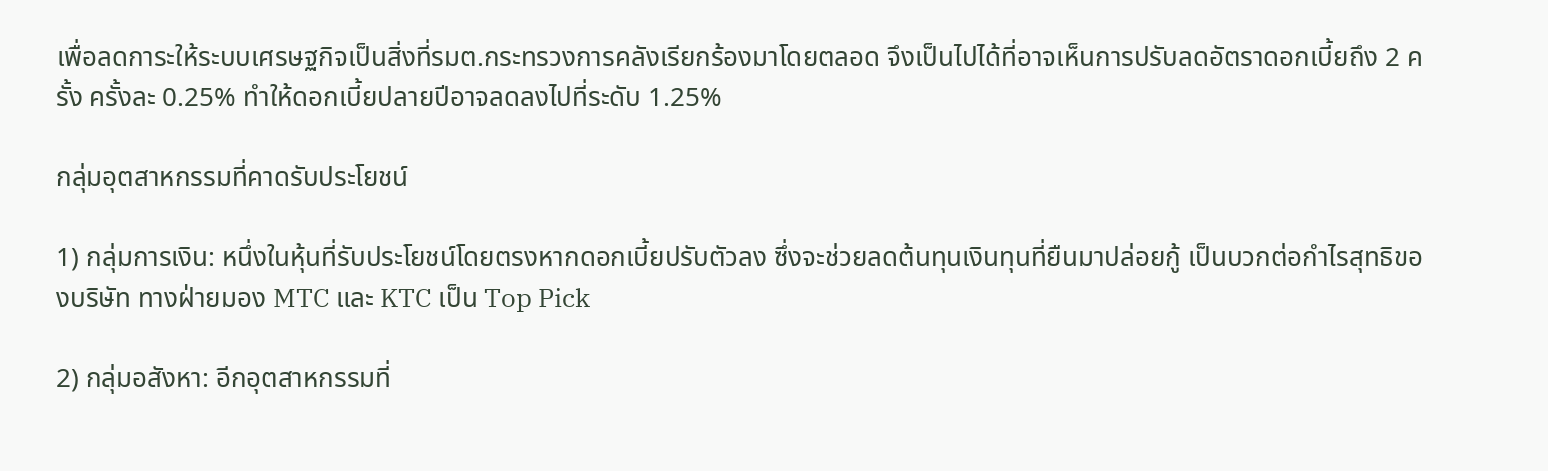เพื่อลดการะให้ระบบเศรษฐกิจเป็นสิ่งที่รมต.กระทรวงการคลังเรียกร้องมาโดยตลอด จึงเป็นไปได้ที่อาจเห็นการปรับลดอัตราดอกเบี้ยถึง 2 ครั้ง ครั้งละ 0.25% ทำให้ดอกเบี้ยปลายปีอาจลดลงไปที่ระดับ 1.25%

กลุ่มอุตสาหกรรมที่คาดรับประโยชน์

1) กลุ่มการเงิน: หนึ่งในหุ้นที่รับประโยชน์โดยตรงหากดอกเบี้ยปรับตัวลง ซึ่งจะช่วยลดต้นทุนเงินทุนที่ยืนมาปล่อยกู้ เป็นบวกต่อกำไรสุทธิของบริษัท ทางฝ่ายมอง MTC และ KTC เป็น Top Pick

2) กลุ่มอสังหา: อีกอุตสาหกรรมที่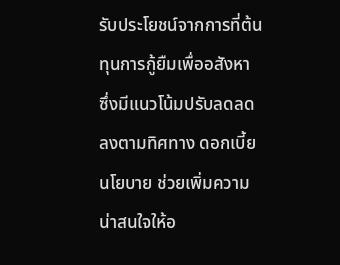รับประโยชน์จากการที่ต้นทุนการกู้ยืมเพื่ออสังหา ซึ่งมีแนวโน้มปรับลดลดลงตามทิศทาง ดอกเบี้ยนโยบาย ช่วยเพิ่มความน่าสนใจให้อ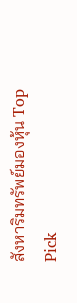สังหาริมทรัพย์มองหุ้น Top Pick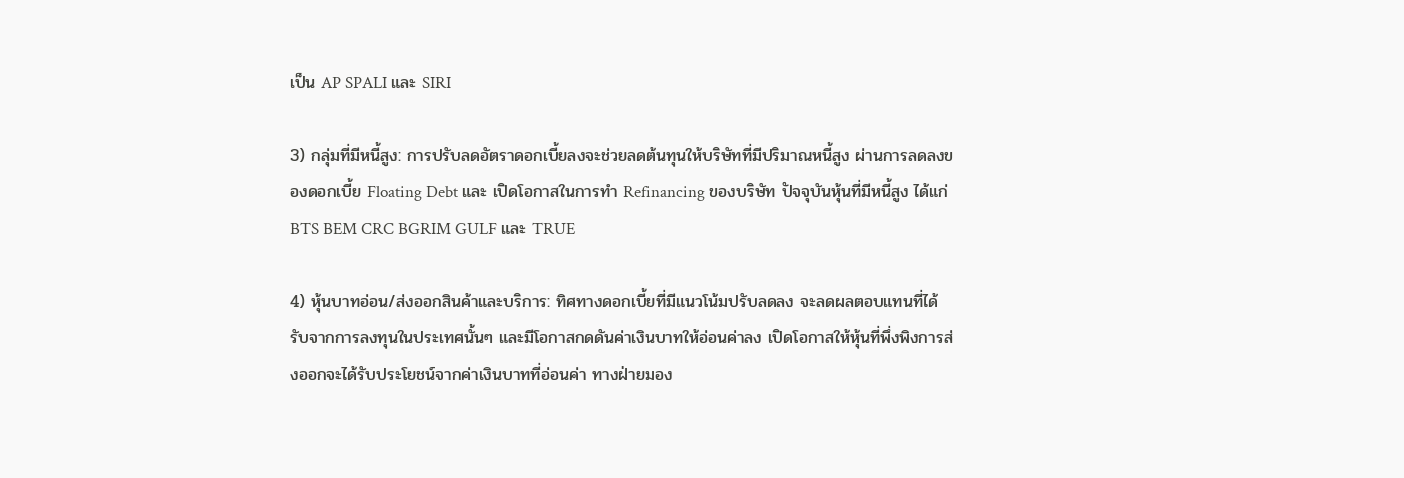เป็น AP SPALI และ SIRI

3) กลุ่มที่มีหนี้สูง: การปรับลดอัตราดอกเบี้ยลงจะช่วยลดต้นทุนให้บริษัทที่มีปริมาณหนี้สูง ผ่านการลดลงของดอกเบี้ย Floating Debt และ เปิดโอกาสในการทำ Refinancing ของบริษัท ปัจจุบันหุ้นที่มีหนี้สูง ได้แก่BTS BEM CRC BGRIM GULF และ TRUE

4) หุ้นบาทอ่อน/ส่งออกสินค้าและบริการ: ทิศทางดอกเบี้ยที่มีแนวโน้มปรับลดลง จะลดผลตอบแทนที่ได้รับจากการลงทุนในประเทศนั้นๆ และมีโอกาสกดดันค่าเงินบาทให้อ่อนค่าลง เปิดโอกาสให้หุ้นที่พึ่งพิงการส่งออกจะได้รับประโยชน์จากค่าเงินบาทที่อ่อนค่า ทางฝ่ายมอง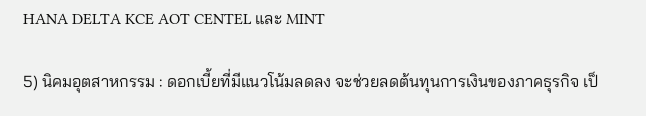HANA DELTA KCE AOT CENTEL และ MINT

5) นิคมอุตสาหกรรม : ดอกเบี้ยที่มีแนวโน้มลดลง จะช่วยลดต้นทุนการเงินของภาคธุรกิจ เป็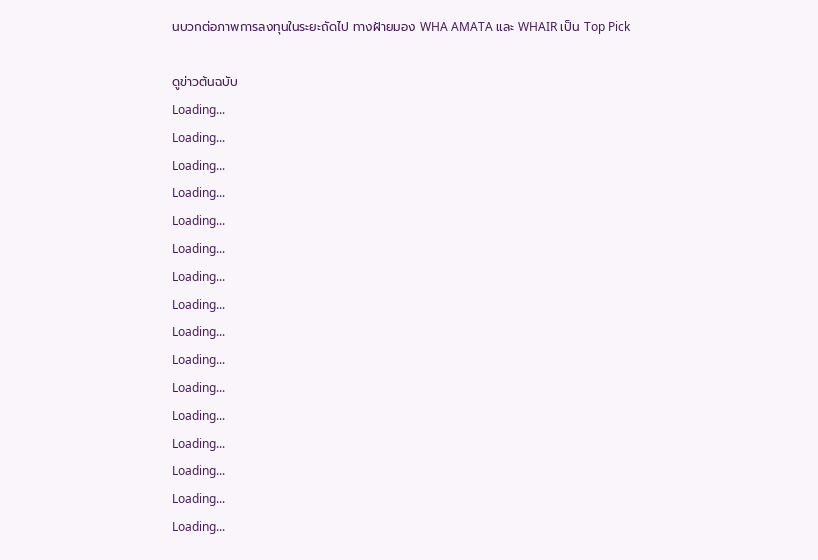นบวกต่อภาพการลงทุนในระยะถัดไป ทางฝ้ายมอง WHA AMATA และ WHAIR เป็น Top Pick

ดูข่าวต้นฉบับ
Loading...
Loading...
Loading...
Loading...
Loading...
Loading...
Loading...
Loading...
Loading...
Loading...
Loading...
Loading...
Loading...
Loading...
Loading...
Loading...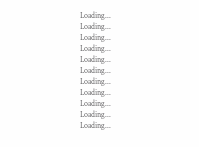Loading...
Loading...
Loading...
Loading...
Loading...
Loading...
Loading...
Loading...
Loading...
Loading...
Loading...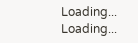Loading...
Loading...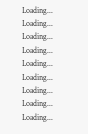Loading...
Loading...
Loading...
Loading...
Loading...
Loading...
Loading...
Loading...
Loading...